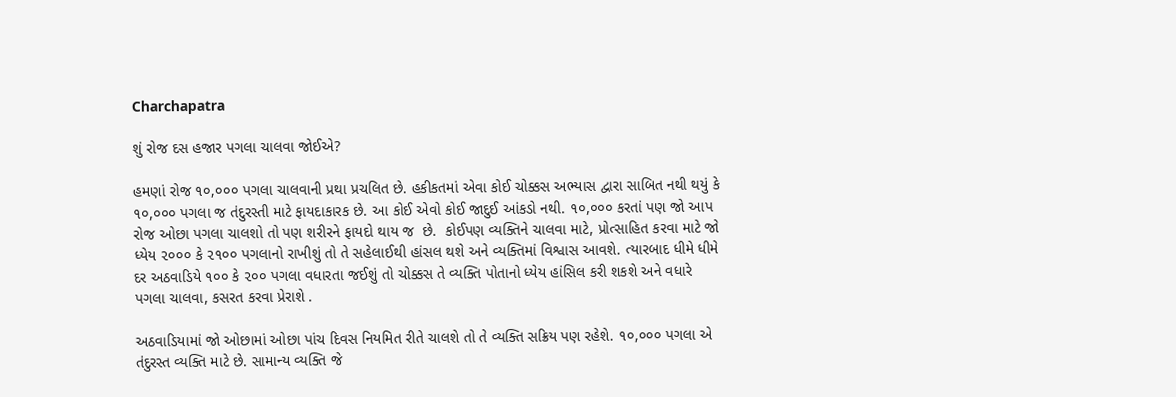Charchapatra

શું રોજ દસ હજાર પગલા ચાલવા જોઈએ?

હમણાં રોજ ૧૦,૦૦૦ પગલા ચાલવાની પ્રથા પ્રચલિત છે. હકીકતમાં એવા કોઈ ચોક્કસ અભ્યાસ દ્વારા સાબિત નથી થયું કે ૧૦,૦૦૦ પગલા જ તંદુરસ્તી માટે ફાયદાકારક છે. આ કોઈ એવો કોઈ જાદુઈ આંકડો નથી. ૧૦,૦૦૦ કરતાં પણ જો આપ રોજ ઓછા પગલા ચાલશો તો પણ શરીરને ફાયદો થાય જ  છે.  કોઈપણ વ્યક્તિને ચાલવા માટે, પ્રોત્સાહિત કરવા માટે જો ધ્યેય ૨૦૦૦ કે ૨૧૦૦ પગલાનો રાખીશું તો તે સહેલાઈથી હાંસલ થશે અને વ્યક્તિમાં વિશ્વાસ આવશે. ત્યારબાદ ધીમે ધીમે દર અઠવાડિયે ૧૦૦ કે ૨૦૦ પગલા વધારતા જઈશું તો ચોક્કસ તે વ્યક્તિ પોતાનો ધ્યેય હાંસિલ કરી શકશે અને વધારે પગલા ચાલવા, કસરત કરવા પ્રેરાશે .

અઠવાડિયામાં જો ઓછામાં ઓછા પાંચ દિવસ નિયમિત રીતે ચાલશે તો તે વ્યક્તિ સક્રિય પણ રહેશે. ૧૦,૦૦૦ પગલા એ તંદુરસ્ત વ્યક્તિ માટે છે. સામાન્ય વ્યક્તિ જે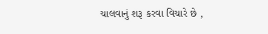ચાલવાનું શરૂ કરવા વિચારે છે ,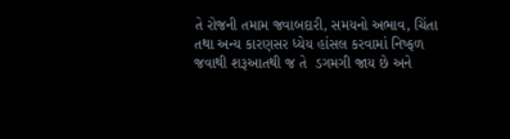તે રોજની તમામ જવાબદારી, સમયનો અભાવ, ચિંતા તથા અન્ય કારણસર ધ્યેય હાંસલ કરવામાં નિષ્ફળ જવાથી શરૂઆતથી જ તે  ડગમગી જાય છે અને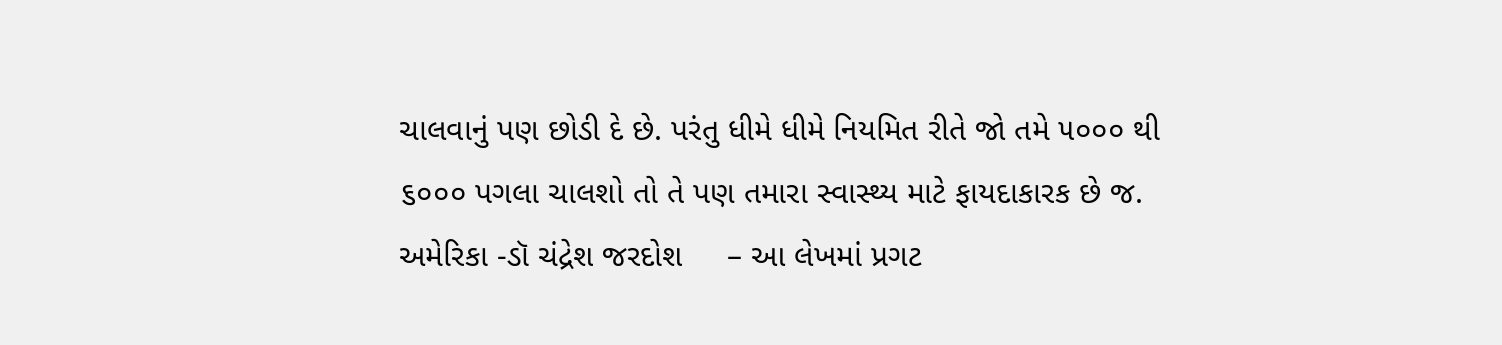ચાલવાનું પણ છોડી દે છે. પરંતુ ધીમે ધીમે નિયમિત રીતે જો તમે ૫૦૦૦ થી  ૬૦૦૦ પગલા ચાલશો તો તે પણ તમારા સ્વાસ્થ્ય માટે ફાયદાકારક છે જ.
અમેરિકા -ડૉ ચંદ્રેશ જરદોશ     – આ લેખમાં પ્રગટ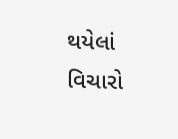થયેલાં વિચારો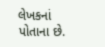લેખકનાં પોતાના છે.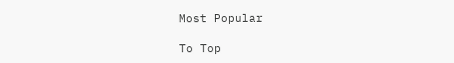Most Popular

To Top